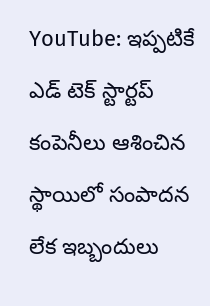YouTube: ఇప్పటికే ఎడ్ టెక్ స్టార్టప్ కంపెనీలు ఆశించిన స్థాయిలో సంపాదన లేక ఇబ్బందులు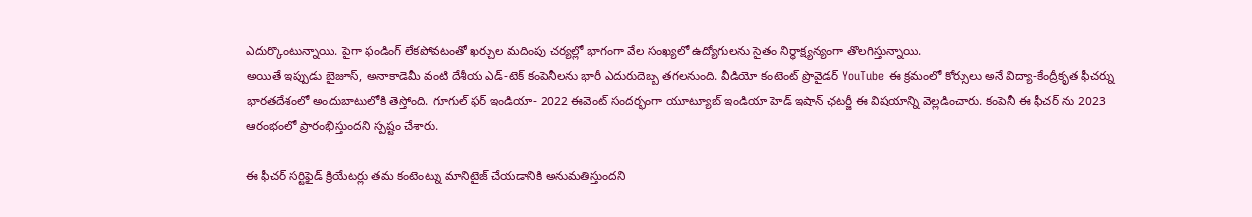ఎదుర్కొంటున్నాయి. పైగా ఫండింగ్ లేకపోవటంతో ఖర్చుల మదింపు చర్యల్లో భాగంగా వేల సంఖ్యలో ఉద్యోగులను సైతం నిర్ధాక్ష్యన్యంగా తొలగిస్తున్నాయి.
అయితే ఇప్పుడు బైజూస్, అనాకాడెమీ వంటి దేశీయ ఎడ్-టెక్ కంపెనీలను భారీ ఎదురుదెబ్బ తగలనుంది. వీడియో కంటెంట్ ప్రొవైడర్ YouTube ఈ క్రమంలో కోర్సులు అనే విద్యా-కేంద్రీకృత ఫీచర్ను భారతదేశంలో అందుబాటులోకి తెస్తోంది. గూగుల్ ఫర్ ఇండియా- 2022 ఈవెంట్ సందర్భంగా యూట్యూబ్ ఇండియా హెడ్ ఇషాన్ ఛటర్జీ ఈ విషయాన్ని వెల్లడించారు. కంపెనీ ఈ ఫీచర్ ను 2023 ఆరంభంలో ప్రారంభిస్తుందని స్పష్టం చేశారు.

ఈ ఫీచర్ సర్టిఫైడ్ క్రియేటర్లు తమ కంటెంట్ను మానిటైజ్ చేయడానికి అనుమతిస్తుందని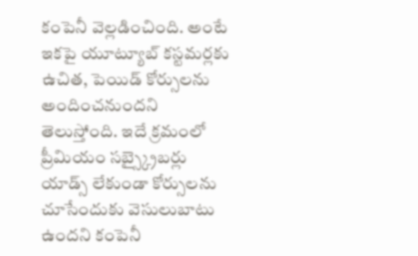కంపెనీ వెల్లడించింది. అంటే ఇకపై యూట్యూబ్ కస్టమర్లకు ఉచిత, పెయిడ్ కోర్సులను అందించనుందని తెలుస్తోంది. ఇదే క్రమంలో ప్రీమియం సబ్స్క్రైబర్లు యాడ్స్ లేకుండా కోర్సులను చూసేందుకు వెసులుబాటు ఉందని కంపెనీ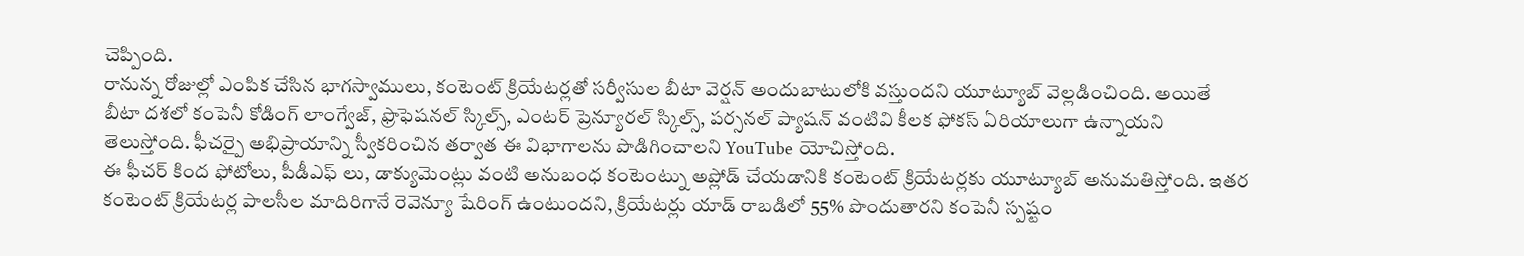చెప్పింది.
రానున్న రోజుల్లో ఎంపిక చేసిన భాగస్వాములు, కంటెంట్ క్రియేటర్లతో సర్వీసుల బీటా వెర్షన్ అందుబాటులోకి వస్తుందని యూట్యూబ్ వెల్లడించింది. అయితే బీటా దశలో కంపెనీ కోడింగ్ లాంగ్వేజ్, ఫ్రొఫెషనల్ స్కిల్స్, ఎంటర్ ప్రెన్యూరల్ స్కిల్స్, పర్సనల్ ప్యాషన్ వంటివి కీలక ఫోకస్ ఏరియాలుగా ఉన్నాయని తెలుస్తోంది. ఫీచర్పై అభిప్రాయాన్ని స్వీకరించిన తర్వాత ఈ విభాగాలను పొడిగించాలని YouTube యోచిస్తోంది.
ఈ ఫీచర్ కింద ఫోటోలు, పీడీఎఫ్ లు, డాక్యుమెంట్లు వంటి అనుబంధ కంటెంట్ను అప్లోడ్ చేయడానికి కంటెంట్ క్రియేటర్లకు యూట్యూబ్ అనుమతిస్తోంది. ఇతర కంటెంట్ క్రియేటర్ల పాలసీల మాదిరిగానే రెవెన్యూ షేరింగ్ ఉంటుందని, క్రియేటర్లు యాడ్ రాబడిలో 55% పొందుతారని కంపెనీ స్పష్టం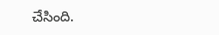చేసింది.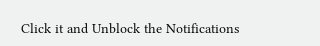Click it and Unblock the Notifications